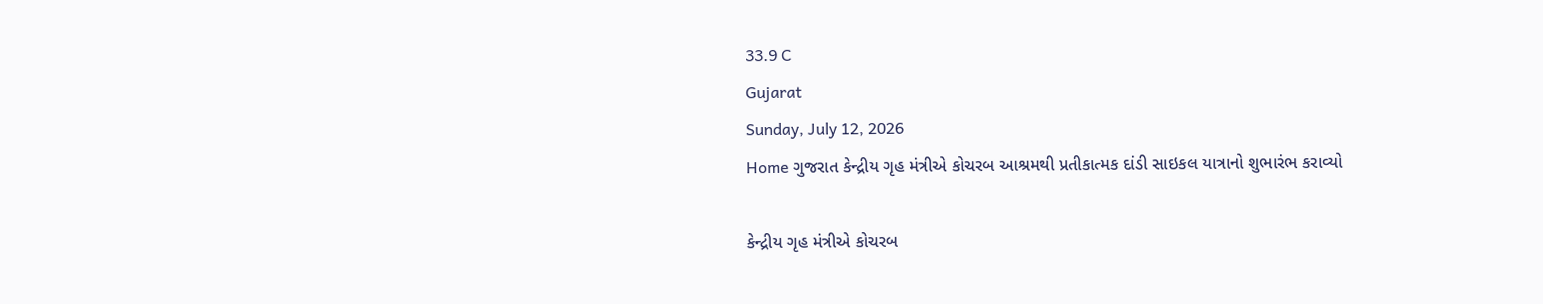33.9 C
Gujarat
Sunday, July 12, 2026
Home ગુજરાત કેન્દ્રીય ગૃહ મંત્રીએ કોચરબ આશ્રમથી પ્રતીકાત્મક દાંડી સાઇકલ યાત્રાનો શુભારંભ કરાવ્યો

કેન્દ્રીય ગૃહ મંત્રીએ કોચરબ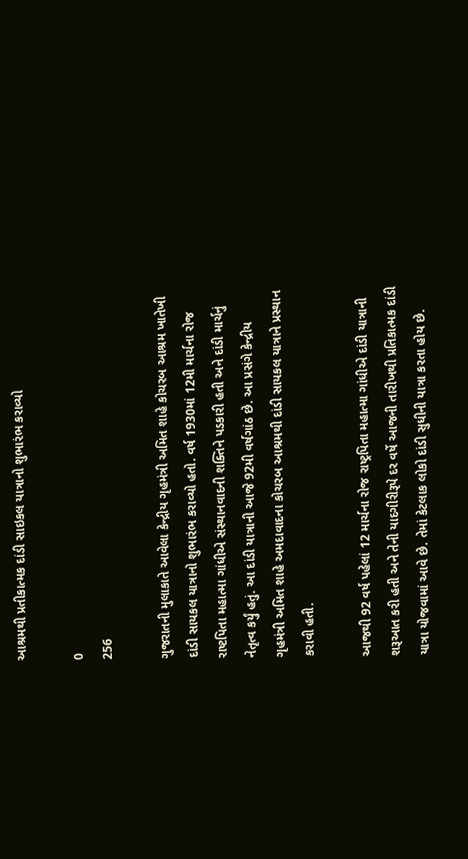આશ્રમથી પ્રતીકાત્મક દાંડી સાઇકલ યાત્રાનો શુભારંભ કરાવ્યો

0
256

ગુજરાતની મુલાકાતે આવેલા કેન્દ્રીય ગૃહમંત્રી અમિત શાહે કોચરબ આશ્રમ ખાતેખી દાંડી સાયકલ યાત્રાનો શુભારંભ કરાવ્યો હતો. વર્ષ 1930માં 12મી માર્ચના રોજ રાષ્ટપિતા મહાત્મા ગાંધીએ સંસ્થાનવાદની શક્તિને પડકારી હતી અને દાંડી માર્ચનું નેતૃત્વ કર્યું હતું. આ દાંડી યાત્રાની આજે 92મી વર્ષગાંઠ છે. આ પ્રસંગે કેન્દ્રીય ગૃહમંત્રી અમિત શાહે અમદાવાદના કોચરબ આશ્રમથી દાંડી સાયકલ યાત્રાને પ્રસ્થાન કરાવી હતી.

આજથી 92 વર્ષ પહેલાં 12 માર્ચના રોજ રાષ્ટ્રપિતા મહાત્મા ગાંધીએ દાંડી યાત્રાની શરૂઆત કરી હતી અને તેની યાદગીરીરૂપે દર વર્ષે આજની તારીખથી પ્રતિકાત્મક દાંડી યાત્રા યોજવામાં આવે છે. તેમાં કેટલાક લોકો દાંડી સુધીની યાત્રા કરતા હોય છે.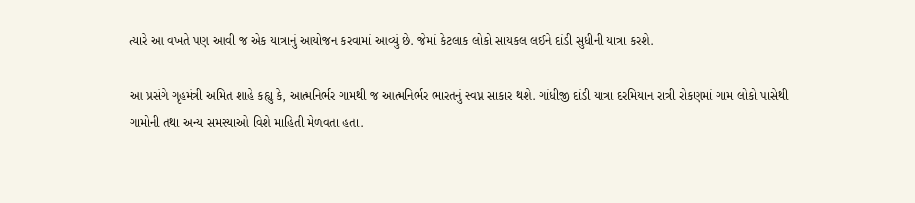ત્યારે આ વખતે પણ આવી જ એક યાત્રાનું આયોજન કરવામાં આવ્યું છે. જેમાં કેટલાક લોકો સાયકલ લઈને દાંડી સુધીની યાત્રા કરશે.

આ પ્રસંગે ગૃહમંત્રી અમિત શાહે કહ્યુ કે, આત્મનિર્ભર ગામથી જ આત્મનિર્ભર ભારતનું સ્વપ્ન સાકાર થશે. ગાંધીજી દાંડી યાત્રા દરમિયાન રાત્રી રોકણમાં ગામ લોકો પાસેથી ગામોની તથા અન્ય સમસ્યાઓ વિશે માહિતી મેળવતા હતા.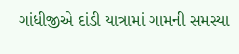ગાંધીજીએ દાંડી યાત્રામાં ગામની સમસ્યા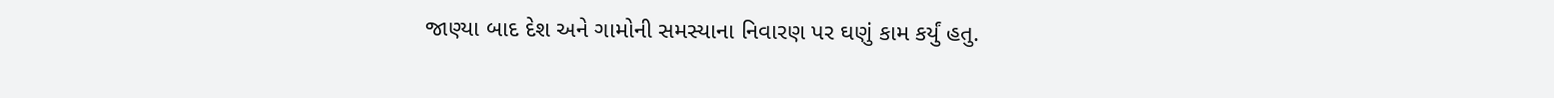જાણ્યા બાદ દેશ અને ગામોની સમસ્યાના નિવારણ પર ઘણું કામ કર્યું હતુ.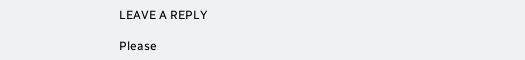LEAVE A REPLY

Please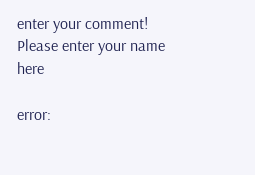enter your comment!
Please enter your name here

error: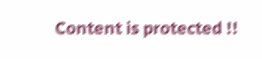Content is protected !!